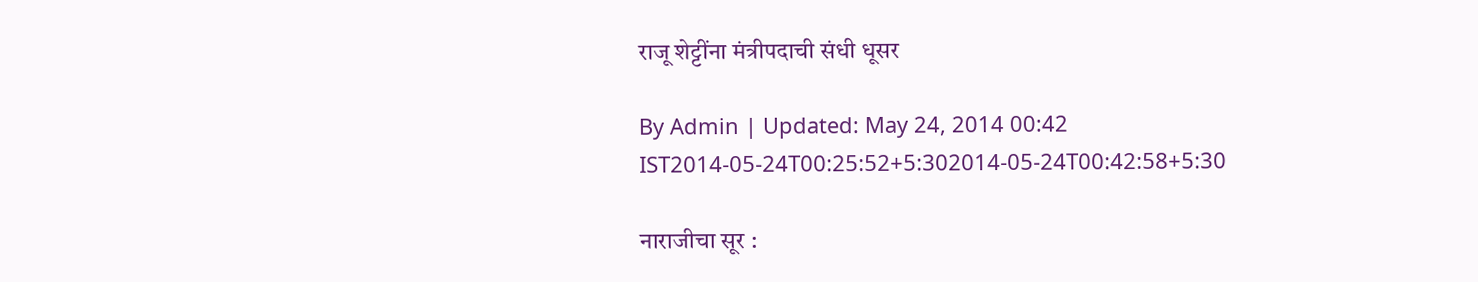राजू शेट्टींना मंत्रीपदाची संधी धूसर

By Admin | Updated: May 24, 2014 00:42 IST2014-05-24T00:25:52+5:302014-05-24T00:42:58+5:30

नाराजीचा सूर :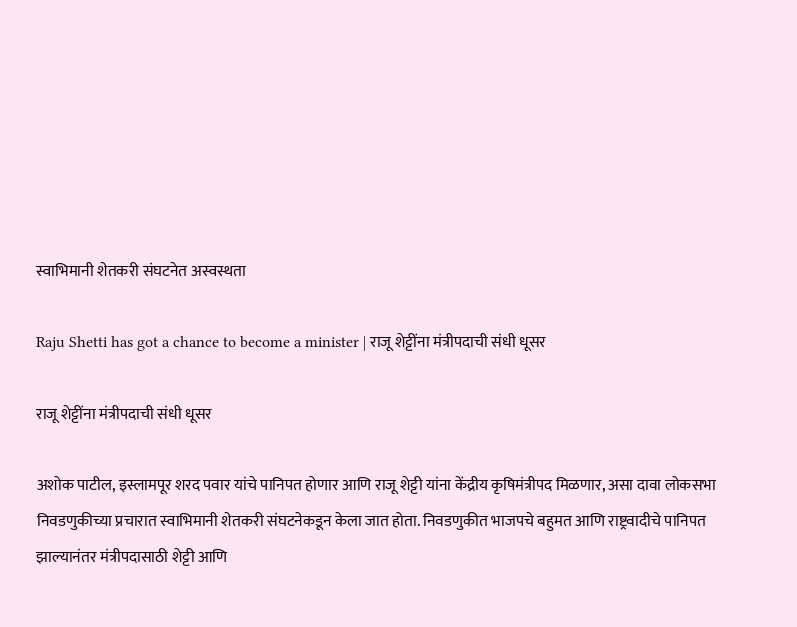स्वाभिमानी शेतकरी संघटनेत अस्वस्थता

Raju Shetti has got a chance to become a minister | राजू शेट्टींना मंत्रीपदाची संधी धूसर

राजू शेट्टींना मंत्रीपदाची संधी धूसर

अशोक पाटील, इस्लामपूर शरद पवार यांचे पानिपत होणार आणि राजू शेट्टी यांना केंद्रीय कृषिमंत्रीपद मिळणार, असा दावा लोकसभा निवडणुकीच्या प्रचारात स्वाभिमानी शेतकरी संघटनेकडून केला जात होता. निवडणुकीत भाजपचे बहुमत आणि राष्ट्रवादीचे पानिपत झाल्यानंतर मंत्रीपदासाठी शेट्टी आणि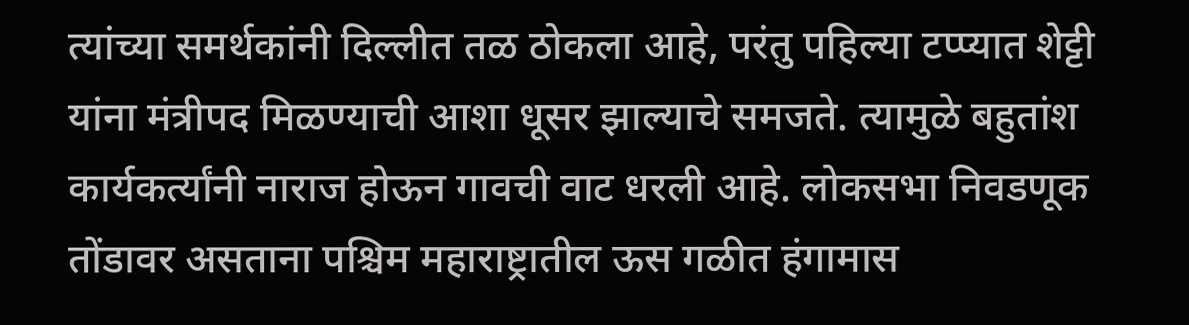त्यांच्या समर्थकांनी दिल्लीत तळ ठोकला आहे, परंतु पहिल्या टप्प्यात शेट्टी यांना मंत्रीपद मिळण्याची आशा धूसर झाल्याचे समजते. त्यामुळे बहुतांश कार्यकर्त्यांनी नाराज होऊन गावची वाट धरली आहे. लोकसभा निवडणूक तोंडावर असताना पश्चिम महाराष्ट्रातील ऊस गळीत हंगामास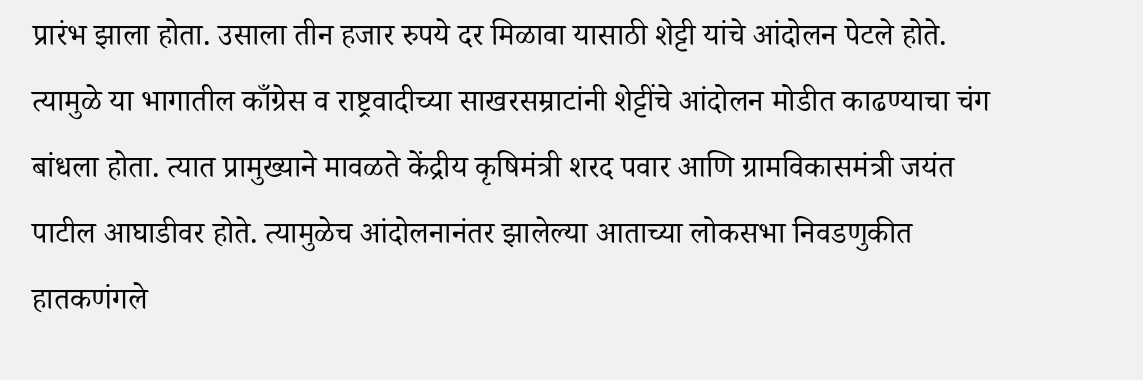प्रारंभ झाला होता. उसाला तीन हजार रुपये दर मिळावा यासाठी शेट्टी यांचे आंदोलन पेटले होते. त्यामुळे या भागातील काँग्रेस व राष्ट्रवादीच्या साखरसम्राटांनी शेट्टींचे आंदोलन मोडीत काढण्याचा चंग बांधला होता. त्यात प्रामुख्याने मावळते केंद्रीय कृषिमंत्री शरद पवार आणि ग्रामविकासमंत्री जयंत पाटील आघाडीवर होते. त्यामुळेच आंदोलनानंतर झालेल्या आताच्या लोकसभा निवडणुकीत हातकणंगले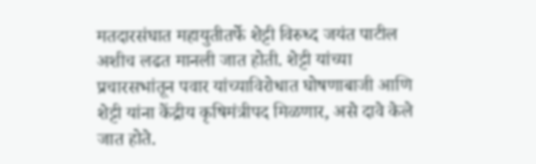मतदारसंघात महायुतीतर्फे शेट्टी विरुध्द जयंत पाटील अशीच लढत मानली जात होती. शेट्टी यांच्या प्रचारसभांतून पवार यांच्याविरोधात घोषणाबाजी आणि शेट्टी यांना केंद्रीय कृषिमंत्रीपद मिळणार, असे दावे केले जात होते.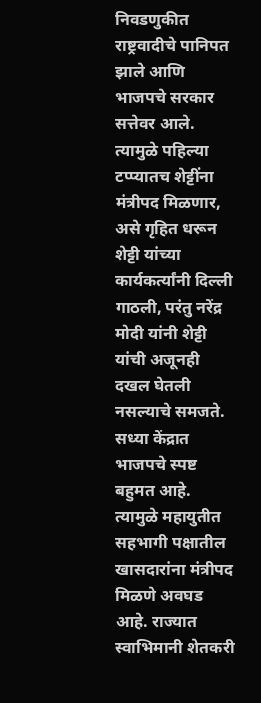निवडणुकीत राष्ट्रवादीचे पानिपत झाले आणि भाजपचे सरकार सत्तेवर आले. त्यामुळे पहिल्या टप्प्यातच शेट्टींना मंत्रीपद मिळणार, असे गृहित धरून शेट्टी यांच्या कार्यकर्त्यांनी दिल्ली गाठली, परंतु नरेंद्र मोदी यांनी शेट्टी यांची अजूनही दखल घेतली नसल्याचे समजते. सध्या केंद्रात भाजपचे स्पष्ट बहुमत आहे. त्यामुळे महायुतीत सहभागी पक्षातील खासदारांना मंत्रीपद मिळणे अवघड आहे. राज्यात स्वाभिमानी शेतकरी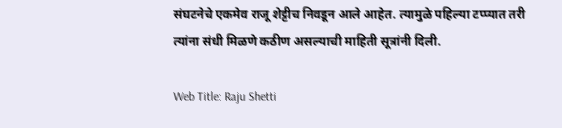संघटनेचे एकमेव राजू शेट्टीच निवडून आले आहेत. त्यामुळे पहिल्या टप्प्यात तरी त्यांना संधी मिळणे कठीण असल्याची माहिती सूत्रांनी दिली.

Web Title: Raju Shetti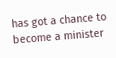has got a chance to become a minister